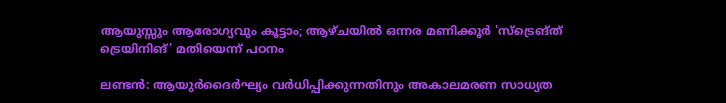ആയുസ്സും ആരോഗ്യവും കൂട്ടാം; ആഴ്ചയിൽ ഒന്നര മണിക്കൂർ 'സ്ട്രെങ്ത് ട്രെയിനിങ്' മതിയെന്ന് പഠനം

ലണ്ടൻ: ആയുർദൈർഘ്യം വർധിപ്പിക്കുന്നതിനും അകാലമരണ സാധ്യത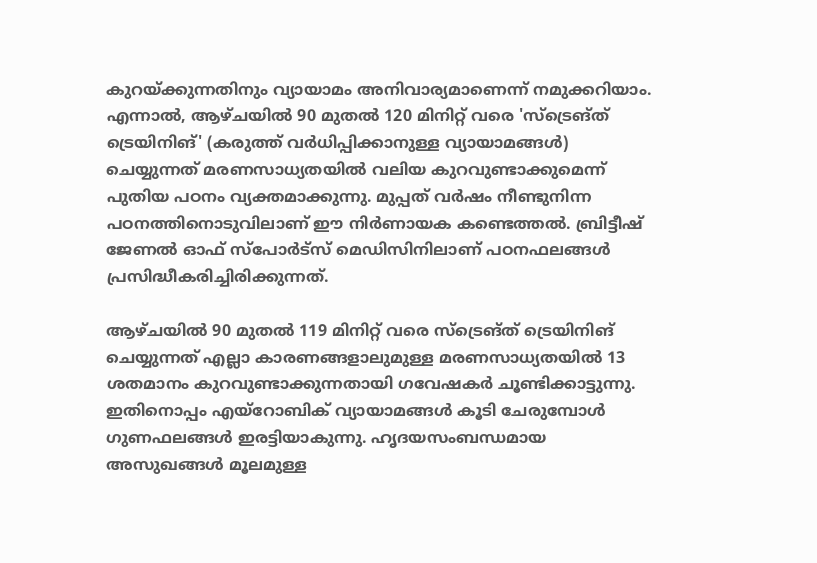കുറയ്ക്കുന്നതിനും വ്യായാമം അനിവാര്യമാണെന്ന് നമുക്കറിയാം. എന്നാൽ, ആഴ്ചയിൽ 90 മുതൽ 120 മിനിറ്റ് വരെ 'സ്ട്രെങ്ത് ട്രെയിനിങ്' (കരുത്ത് വർധിപ്പിക്കാനുള്ള വ്യായാമങ്ങൾ) ചെയ്യുന്നത് മരണസാധ്യതയിൽ വലിയ കുറവുണ്ടാക്കുമെന്ന് പുതിയ പഠനം വ്യക്തമാക്കുന്നു. മുപ്പത് വർഷം നീണ്ടുനിന്ന പഠനത്തിനൊടുവിലാണ് ഈ നിർണായക കണ്ടെത്തൽ. ബ്രിട്ടീഷ് ജേണൽ ഓഫ് സ്പോർട്സ് മെഡിസിനിലാണ് പഠനഫലങ്ങൾ പ്രസിദ്ധീകരിച്ചിരിക്കുന്നത്.

ആഴ്ചയിൽ 90 മുതൽ 119 മിനിറ്റ് വരെ സ്ട്രെങ്ത് ട്രെയിനിങ് ചെയ്യുന്നത് എല്ലാ കാരണങ്ങളാലുമുള്ള മരണസാധ്യതയിൽ 13 ശതമാനം കുറവുണ്ടാക്കുന്നതായി ഗവേഷകർ ചൂണ്ടിക്കാട്ടുന്നു. ഇതിനൊപ്പം എയ്റോബിക് വ്യായാമങ്ങൾ കൂടി ചേരുമ്പോൾ ഗുണഫലങ്ങൾ ഇരട്ടിയാകുന്നു. ഹൃദയസംബന്ധമായ അസുഖങ്ങൾ മൂലമുള്ള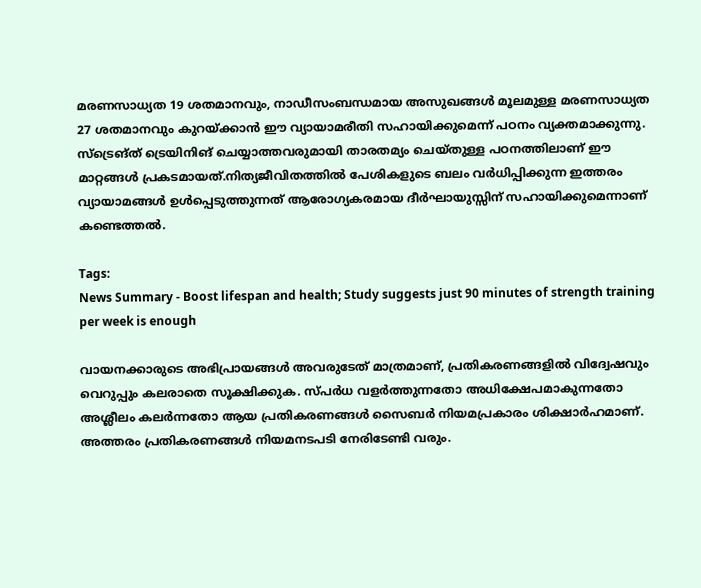മരണസാധ്യത 19 ശതമാനവും, നാഡീസംബന്ധമായ അസുഖങ്ങൾ മൂലമുള്ള മരണസാധ്യത 27 ശതമാനവും കുറയ്ക്കാൻ ഈ വ്യായാമരീതി സഹായിക്കുമെന്ന് പഠനം വ്യക്തമാക്കുന്നു. സ്ട്രെങ്ത് ട്രെയിനിങ് ചെയ്യാത്തവരുമായി താരതമ്യം ചെയ്തുള്ള പഠനത്തിലാണ് ഈ മാറ്റങ്ങൾ പ്രകടമായത്.നിത്യജീവിതത്തിൽ പേശികളുടെ ബലം വർധിപ്പിക്കുന്ന ഇത്തരം വ്യായാമങ്ങൾ ഉൾപ്പെടുത്തുന്നത് ആരോഗ്യകരമായ ദീർഘായുസ്സിന് സഹായിക്കുമെന്നാണ് കണ്ടെത്തൽ.

Tags:
News Summary - Boost lifespan and health; Study suggests just 90 minutes of strength training per week is enough

വായനക്കാരുടെ അഭിപ്രായങ്ങള്‍ അവരുടേത് മാത്രമാണ്, പ്രതികരണങ്ങളിൽ വിദ്വേഷവും വെറുപ്പും കലരാതെ സൂക്ഷിക്കുക. സ്പർധ വളർത്തുന്നതോ അധിക്ഷേപമാകുന്നതോ അശ്ലീലം കലർന്നതോ ആയ പ്രതികരണങ്ങൾ സൈബർ നിയമപ്രകാരം ശിക്ഷാർഹമാണ്. അത്തരം പ്രതികരണങ്ങൾ നിയമനടപടി നേരിടേണ്ടി വരും.